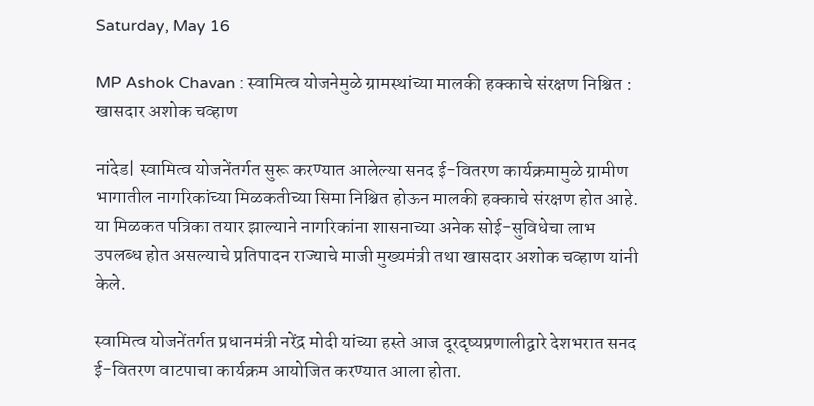Saturday, May 16

MP Ashok Chavan : स्वामित्व योजनेमुळे ग्रामस्थांच्या मालकी हक्काचे संरक्षण निश्चित : खासदार अशोक चव्हाण

नांदेड| स्वामित्व योजनेंतर्गत सुरू करण्यात आलेल्या सनद ई-वितरण कार्यक्रमामुळे ग्रामीण भागातील नागरिकांच्या मिळकतीच्या सिमा निश्चित होऊन मालकी हक्काचे संरक्षण होत आहे. या मिळकत पत्रिका तयार झाल्याने नागरिकांना शासनाच्या अनेक सोई-सुविधेचा लाभ उपलब्ध होत असल्याचे प्रतिपादन राज्याचे माजी मुख्यमंत्री तथा खासदार अशोक चव्हाण यांनी केले.

स्वामित्व योजनेंतर्गत प्रधानमंत्री नरेंद्र मोदी यांच्या हस्ते आज दूरदृष्यप्रणालीद्वारे देशभरात सनद ई-वितरण वाटपाचा कार्यक्रम आयोजित करण्यात आला होता.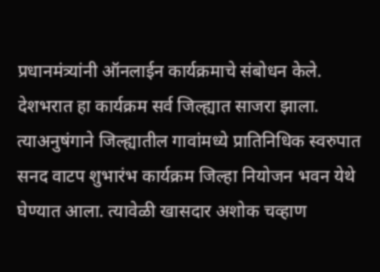प्रधानमंत्र्यांनी ऑनलाईन कार्यक्रमाचे संबोधन केले. देशभरात हा कार्यक्रम सर्व जिल्ह्यात साजरा झाला. त्याअनुषंगाने जिल्ह्यातील गावांमध्ये प्रातिनिधिक स्वरुपात सनद वाटप शुभारंभ कार्यक्रम जिल्हा नियोजन भवन येथे घेण्यात आला. त्यावेळी खासदार अशोक चव्हाण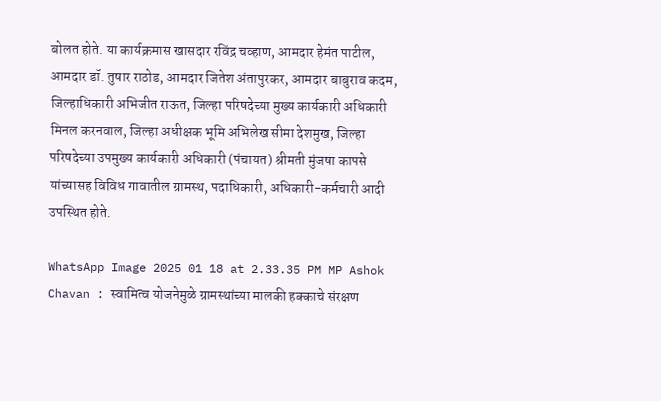बोलत होते. या कार्यक्रमास खासदार रविंद्र चव्हाण, आमदार हेमंत पाटील, आमदार डॉ. तुषार राठोड, आमदार जितेश अंतापुरकर, आमदार बाबुराव कदम, जिल्हाधिकारी अभिजीत राऊत, जिल्हा परिषदेच्या मुख्य कार्यकारी अधिकारी मिनल करनवाल, जिल्हा अधीक्षक भूमि अभिलेख सीमा देशमुख, जिल्हा परिषदेच्या उपमुख्य कार्यकारी अधिकारी (पंचायत) श्रीमती मुंजषा कापसे यांच्यासह विविध गावातील ग्रामस्थ, पदाधिकारी, अधिकारी-कर्मचारी आदी उपस्थित होते.

WhatsApp Image 2025 01 18 at 2.33.35 PM MP Ashok Chavan : स्वामित्व योजनेमुळे ग्रामस्थांच्या मालकी हक्काचे संरक्षण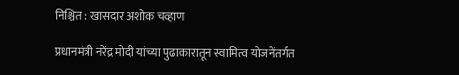निश्चित : खासदार अशोक चव्हाण

प्रधानमंत्री नरेंद्र मोदी यांच्या पुढाकारातून स्वामित्व योजनेंतर्गत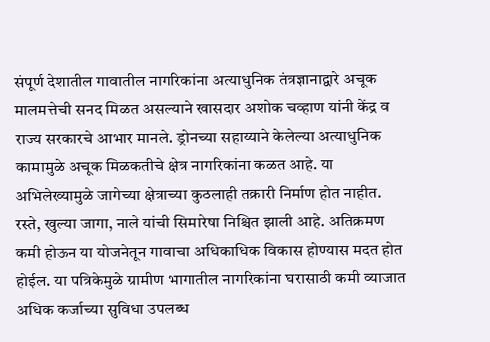संपूर्ण देशातील गावातील नागरिकांना अत्याधुनिक तंत्रज्ञानाद्वारे अचूक मालमत्तेची सनद मिळत असल्याने खासदार अशोक चव्हाण यांनी केंद्र व राज्य सरकारचे आभार मानले. ड्रोनच्या सहाय्याने केलेल्या अत्याधुनिक कामामुळे अचूक मिळकतीचे क्षेत्र नागरिकांना कळत आहे. या अभिलेख्यामुळे जागेच्या क्षेत्राच्या कुठलाही तक्रारी निर्माण होत नाहीत. रस्ते, खुल्या जागा, नाले यांची सिमारेषा निश्चित झाली आहे. अतिक्रमण कमी होऊन या योजनेतून गावाचा अधिकाधिक विकास होण्यास मदत होत होईल. या पत्रिकेमुळे ग्रामीण भागातील नागरिकांना घरासाठी कमी व्याजात अधिक कर्जाच्या सुविधा उपलब्ध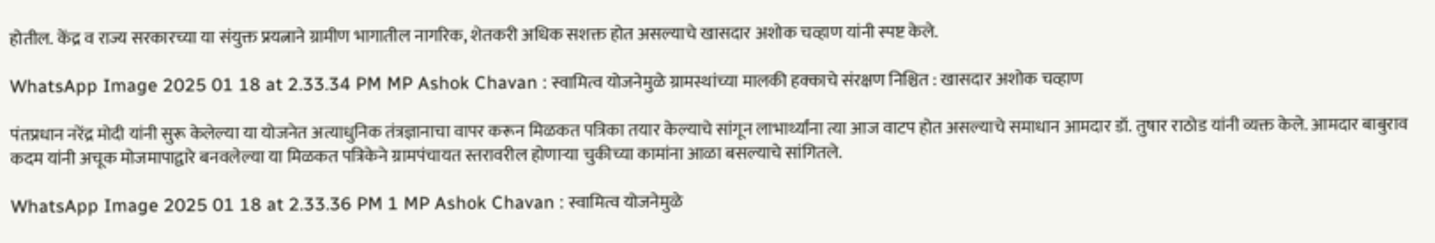होतील. केंद्र व राज्य सरकारच्या या संयुक्त प्रयत्नाने ग्रामीण भागातील नागरिक, शेतकरी अधिक सशक्त होत असल्याचे खासदार अशोक चव्हाण यांनी स्पष्ट केले.

WhatsApp Image 2025 01 18 at 2.33.34 PM MP Ashok Chavan : स्वामित्व योजनेमुळे ग्रामस्थांच्या मालकी हक्काचे संरक्षण निश्चित : खासदार अशोक चव्हाण

पंतप्रधान नरेंद्र मोदी यांनी सुरू केलेल्या या योजनेत अत्याधुनिक तंत्रज्ञानाचा वापर करून मिळकत पत्रिका तयार केल्याचे सांगून लाभार्थ्यांना त्या आज वाटप होत असल्याचे समाधान आमदार डॉ. तुषार राठोड यांनी व्यक्त केले. आमदार बाबुराव कदम यांनी अचूक मोजमापाद्वारे बनवलेल्या या मिळकत पत्रिकेने ग्रामपंचायत स्तरावरील होणाऱ्या चुकीच्या कामांना आळा बसल्याचे सांगितले.

WhatsApp Image 2025 01 18 at 2.33.36 PM 1 MP Ashok Chavan : स्वामित्व योजनेमुळे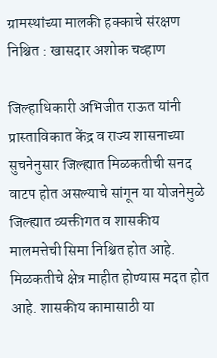ग्रामस्थांच्या मालकी हक्काचे संरक्षण निश्चित : खासदार अशोक चव्हाण

जिल्हाधिकारी अभिजीत राऊत यांनी प्रास्ताविकात केंद्र व राज्य शासनाच्या सुचनेनुसार जिल्ह्यात मिळकतीची सनद वाटप होत असल्याचे सांगून या योजनेमुळे जिल्ह्यात व्यक्तीगत व शासकीय मालमत्तेची सिमा निश्चित होत आहे. मिळकतीचे क्षेत्र माहीत होण्यास मदत होत आहे. शासकीय कामासाठी या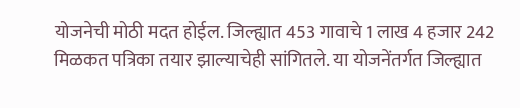योजनेची मोठी मदत होईल. जिल्ह्यात 453 गावाचे 1 लाख 4 हजार 242 मिळकत पत्रिका तयार झाल्याचेही सांगितले. या योजनेंतर्गत जिल्ह्यात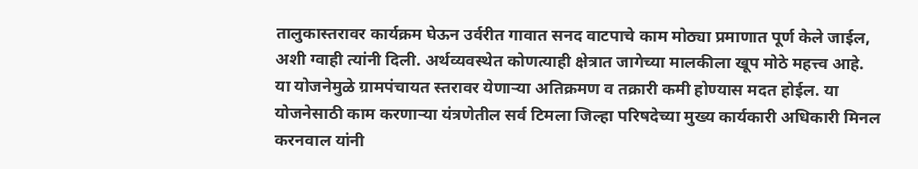तालुकास्तरावर कार्यक्रम घेऊन उर्वरीत गावात सनद वाटपाचे काम मोठ्या प्रमाणात पूर्ण केले जाईल, अशी ग्वाही त्यांनी दिली. अर्थव्यवस्थेत कोणत्याही क्षेत्रात जागेच्या मालकीला खूप मोठे महत्त्व आहे. या योजनेमुळे ग्रामपंचायत स्तरावर येणाऱ्या अतिक्रमण व तक्रारी कमी होण्यास मदत होईल. या योजनेसाठी काम करणाऱ्या यंत्रणेतील सर्व टिमला जिल्हा परिषदेच्या मुख्य कार्यकारी अधिकारी मिनल करनवाल यांनी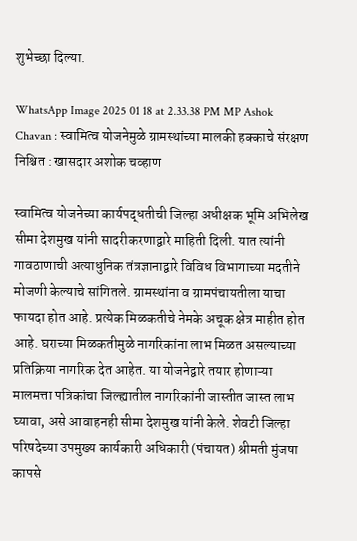शुभेच्छा दिल्या.

WhatsApp Image 2025 01 18 at 2.33.38 PM MP Ashok Chavan : स्वामित्व योजनेमुळे ग्रामस्थांच्या मालकी हक्काचे संरक्षण निश्चित : खासदार अशोक चव्हाण

स्वामित्व योजनेच्या कार्यपद्धतीची जिल्हा अधीक्षक भूमि अभिलेख सीमा देशमुख यांनी सादरीकरणाद्वारे माहिती दिली. यात त्यांनी गावठाणाची अत्याधुनिक तंत्रज्ञानाद्वारे विविध विभागाच्या मदतीने मोजणी केल्याचे सांगितले. ग्रामस्थांना व ग्रामपंचायतीला याचा फायदा होत आहे. प्रत्येक मिळकतीचे नेमके अचूक क्षेत्र माहीत होत आहे. घराच्या मिळकतीमुळे नागरिकांना लाभ मिळत असल्याच्या प्रतिक्रिया नागरिक देत आहेत. या योजनेद्वारे तयार होणाऱ्या मालमत्ता पत्रिकांचा जिल्ह्यातील नागरिकांनी जास्तीत जास्त लाभ घ्यावा, असे आवाहनही सीमा देशमुख यांनी केले. शेवटी जिल्हा परिषदेच्या उपमुख्य कार्यकारी अधिकारी (पंचायत) श्रीमती मुंजषा कापसे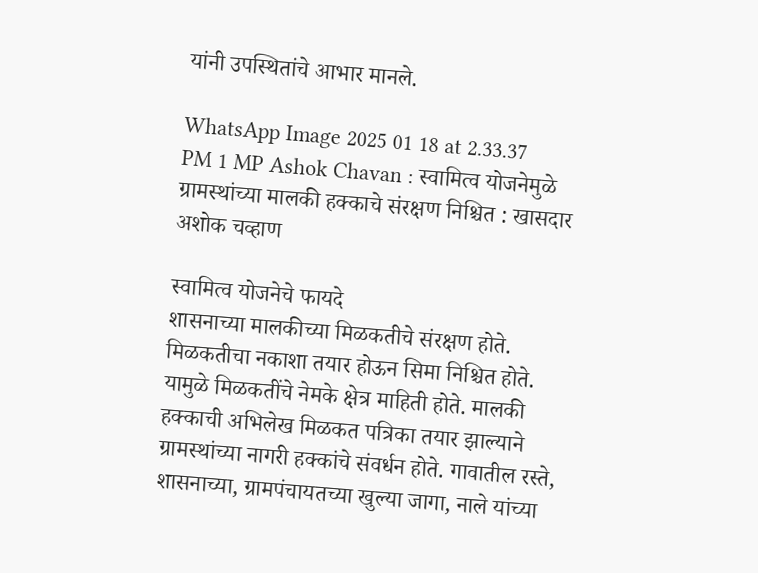यांनी उपस्थितांचे आभार मानले.

WhatsApp Image 2025 01 18 at 2.33.37 PM 1 MP Ashok Chavan : स्वामित्व योजनेमुळे ग्रामस्थांच्या मालकी हक्काचे संरक्षण निश्चित : खासदार अशोक चव्हाण

स्वामित्व योजनेचे फायदे
शासनाच्या मालकीच्या मिळकतीचे संरक्षण होते. मिळकतीचा नकाशा तयार होऊन सिमा निश्चित होते. यामुळे मिळकतींचे नेमके क्षेत्र माहिती होते. मालकी हक्काची अभिलेख मिळकत पत्रिका तयार झाल्याने ग्रामस्थांच्या नागरी हक्कांचे संवर्धन होते. गावातील रस्ते, शासनाच्या, ग्रामपंचायतच्या खुल्या जागा, नाले यांच्या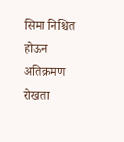सिमा निश्चित होऊन अतिक्रमण रोखता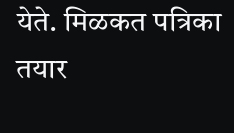येते. मिळकत पत्रिका तयार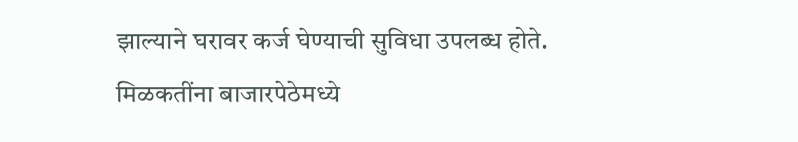झाल्याने घरावर कर्ज घेण्याची सुविधा उपलब्ध होते. मिळकतींना बाजारपेठेमध्ये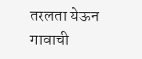तरलता येऊन गावाची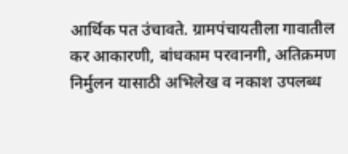आर्थिक पत उंचावते. ग्रामपंचायतीला गावातील कर आकारणी, बांधकाम परवानगी, अतिक्रमण निर्मुलन यासाठी अभिलेख व नकाश उपलब्ध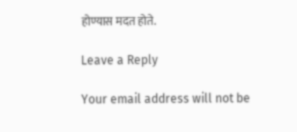होण्यास मदत होते.

Leave a Reply

Your email address will not be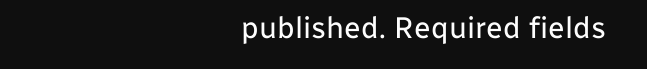published. Required fields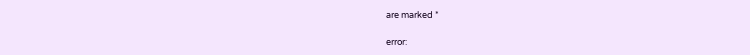are marked *

error: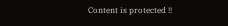Content is protected !!